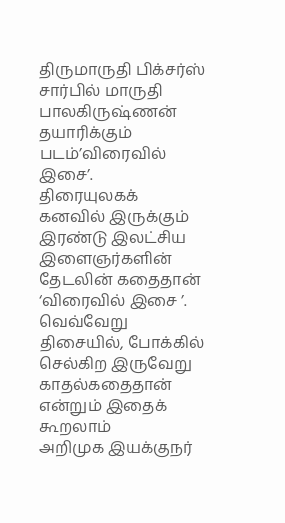திருமாருதி பிக்சர்ஸ் சார்பில் மாருதி பாலகிருஷ்ணன் தயாரிக்கும் படம்’விரைவில் இசை’.
திரையுலகக் கனவில் இருக்கும் இரண்டு இலட்சிய இளைஞர்களின் தேடலின் கதைதான் ‘விரைவில் இசை ’.
வெவ்வேறு திசையில், போக்கில் செல்கிற இருவேறு காதல்கதைதான் என்றும் இதைக் கூறலாம்
அறிமுக இயக்குநர்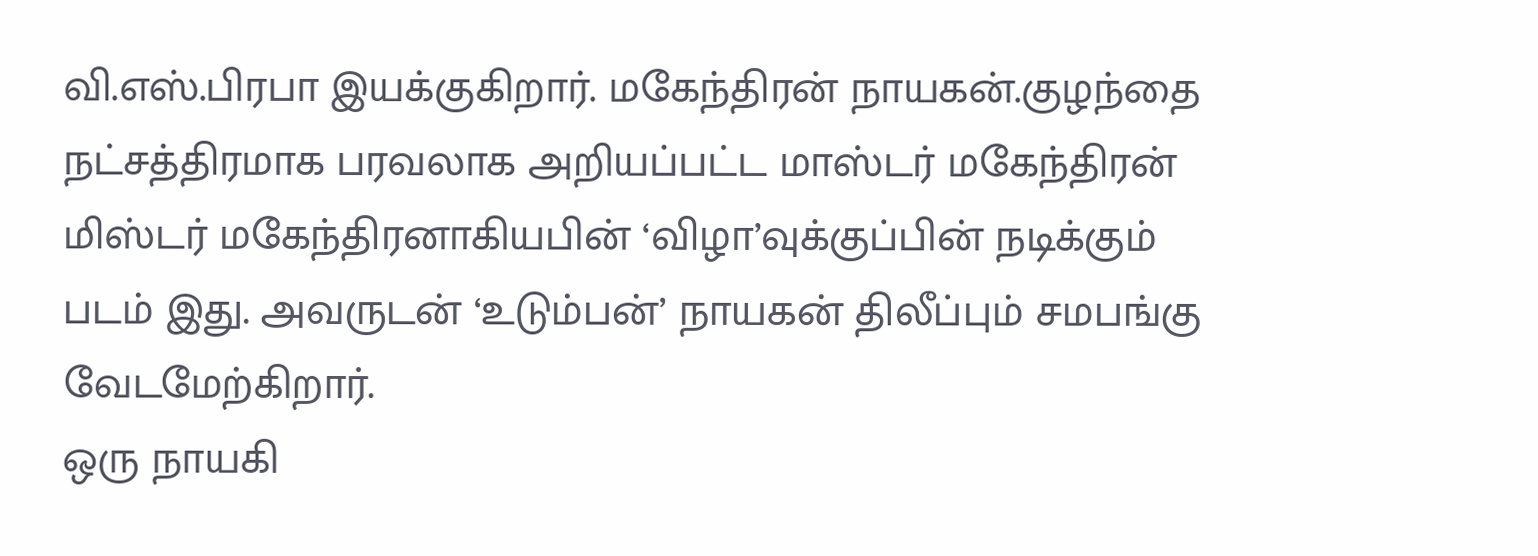வி.எஸ்.பிரபா இயக்குகிறார். மகேந்திரன் நாயகன்.குழந்தை நட்சத்திரமாக பரவலாக அறியப்பட்ட மாஸ்டர் மகேந்திரன் மிஸ்டர் மகேந்திரனாகியபின் ‘விழா’வுக்குப்பின் நடிக்கும் படம் இது. அவருடன் ‘உடும்பன்’ நாயகன் திலீப்பும் சமபங்கு வேடமேற்கிறார்.
ஒரு நாயகி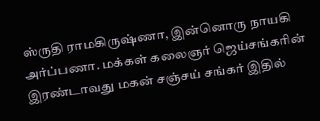ஸ்ருதி ராமகிருஷ்ணா, இன்னொரு நாயகி அர்ப்பணா. மக்கள் கலைஞர் ஜெய்சங்கரின் இரண்டாவது மகன் சஞ்சய் சங்கர் இதில்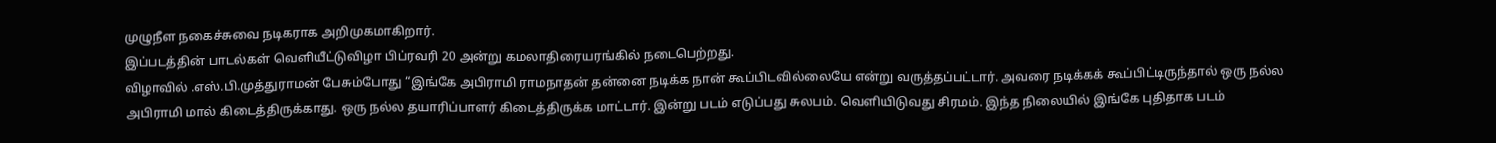முழுநீள நகைச்சுவை நடிகராக அறிமுகமாகிறார்.
இப்படத்தின் பாடல்கள் வெளியீட்டுவிழா பிப்ரவரி 20 அன்று கமலாதிரையரங்கில் நடைபெற்றது.
விழாவில் .எஸ்.பி.முத்துராமன் பேசும்போது “இங்கே அபிராமி ராமநாதன் தன்னை நடிக்க நான் கூப்பிடவில்லையே என்று வருத்தப்பட்டார். அவரை நடிக்கக் கூப்பிட்டிருந்தால் ஒரு நல்ல அபிராமி மால் கிடைத்திருக்காது. ஒரு நல்ல தயாரிப்பாளர் கிடைத்திருக்க மாட்டார். இன்று படம் எடுப்பது சுலபம். வெளியிடுவது சிரமம். இந்த நிலையில் இங்கே புதிதாக படம்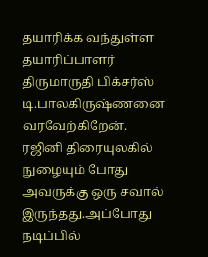தயாரிக்க வந்துள்ள தயாரிப்பாளர் திருமாருதி பிக்சர்ஸ் டி.பாலகிருஷ்ணனை வரவேற்கிறேன்.
ரஜினி திரையுலகில் நுழையும் போது அவருக்கு ஒரு சவால் இருந்தது.அப்போது நடிப்பில்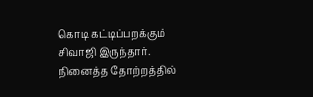கொடி கட்டிப்பறக்கும் சிவாஜி இருந்தார். நினைத்த தோற்றத்தில்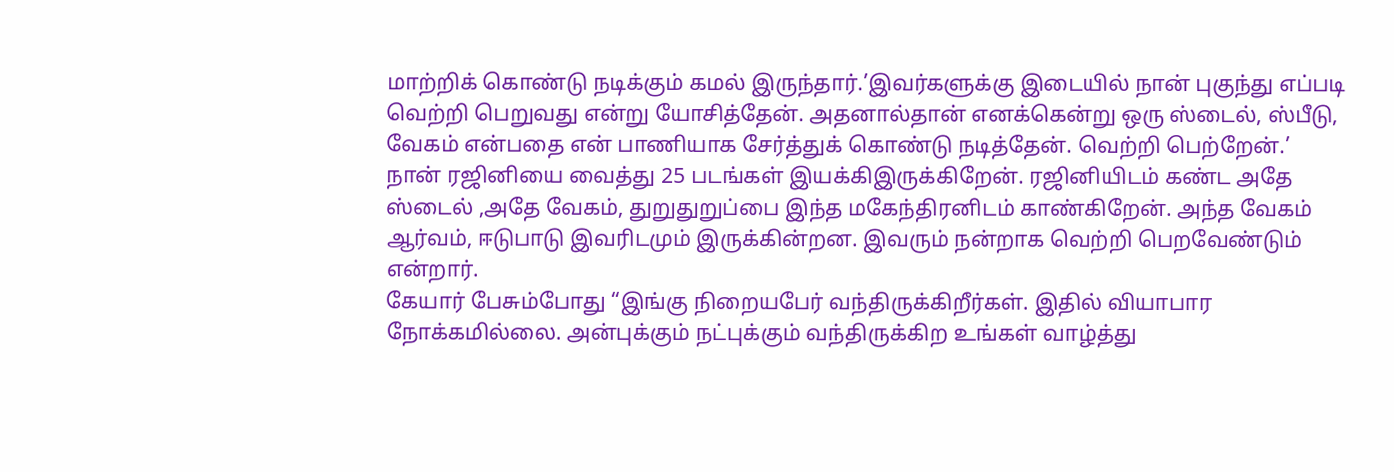மாற்றிக் கொண்டு நடிக்கும் கமல் இருந்தார்.’இவர்களுக்கு இடையில் நான் புகுந்து எப்படி வெற்றி பெறுவது என்று யோசித்தேன். அதனால்தான் எனக்கென்று ஒரு ஸ்டைல், ஸ்பீடு, வேகம் என்பதை என் பாணியாக சேர்த்துக் கொண்டு நடித்தேன். வெற்றி பெற்றேன்.’
நான் ரஜினியை வைத்து 25 படங்கள் இயக்கிஇருக்கிறேன். ரஜினியிடம் கண்ட அதே ஸ்டைல் ,அதே வேகம், துறுதுறுப்பை இந்த மகேந்திரனிடம் காண்கிறேன். அந்த வேகம் ஆர்வம், ஈடுபாடு இவரிடமும் இருக்கின்றன. இவரும் நன்றாக வெற்றி பெறவேண்டும் என்றார்.
கேயார் பேசும்போது “இங்கு நிறையபேர் வந்திருக்கிறீர்கள். இதில் வியாபார நோக்கமில்லை. அன்புக்கும் நட்புக்கும் வந்திருக்கிற உங்கள் வாழ்த்து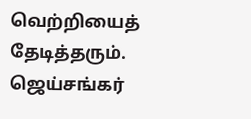வெற்றியைத் தேடித்தரும்.
ஜெய்சங்கர்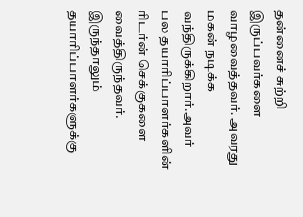தன்னைச் சுற்றி இருப்பவர்களை வாழவைத்தவர். அவரது மகன் நடிக்க வந்திருக்கிறார்.அவர் பல தயாரிப்பாளர்களின் ரிடர்ன் செக்குகளை வைத்திருந்தவர். இருந்தாலும் தயாரிப்பாளர்களுக்கு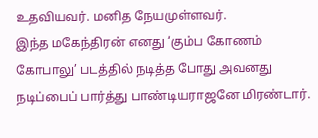உதவியவர். மனித நேயமுள்ளவர்.
இந்த மகேந்திரன் எனது ‘கும்ப கோணம் கோபாலு’ படத்தில் நடித்த போது அவனது நடிப்பைப் பார்த்து பாண்டியராஜனே மிரண்டார்.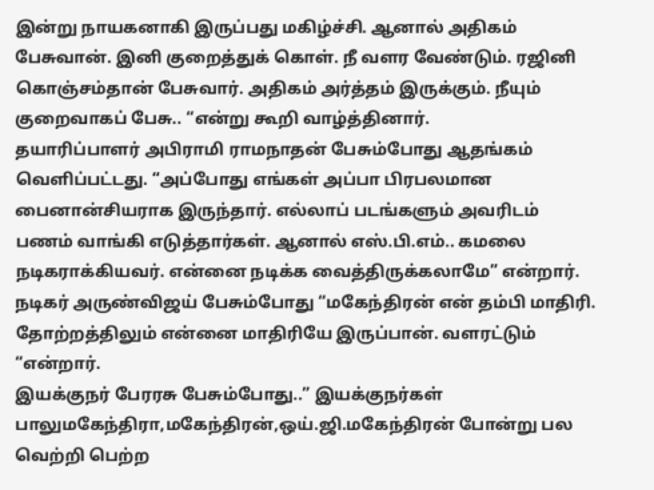இன்று நாயகனாகி இருப்பது மகிழ்ச்சி. ஆனால் அதிகம் பேசுவான். இனி குறைத்துக் கொள். நீ வளர வேண்டும். ரஜினி கொஞ்சம்தான் பேசுவார். அதிகம் அர்த்தம் இருக்கும். நீயும் குறைவாகப் பேசு.. “என்று கூறி வாழ்த்தினார்.
தயாரிப்பாளர் அபிராமி ராமநாதன் பேசும்போது ஆதங்கம் வெளிப்பட்டது. “அப்போது எங்கள் அப்பா பிரபலமான பைனான்சியராக இருந்தார். எல்லாப் படங்களும் அவரிடம் பணம் வாங்கி எடுத்தார்கள். ஆனால் எஸ்.பி.எம்.. கமலை நடிகராக்கியவர். என்னை நடிக்க வைத்திருக்கலாமே” என்றார்.
நடிகர் அருண்விஜய் பேசும்போது “மகேந்திரன் என் தம்பி மாதிரி. தோற்றத்திலும் என்னை மாதிரியே இருப்பான். வளரட்டும் “என்றார்.
இயக்குநர் பேரரசு பேசும்போது..” இயக்குநர்கள் பாலுமகேந்திரா,மகேந்திரன்,ஒய்.ஜி.மகேந்திரன் போன்று பல வெற்றி பெற்ற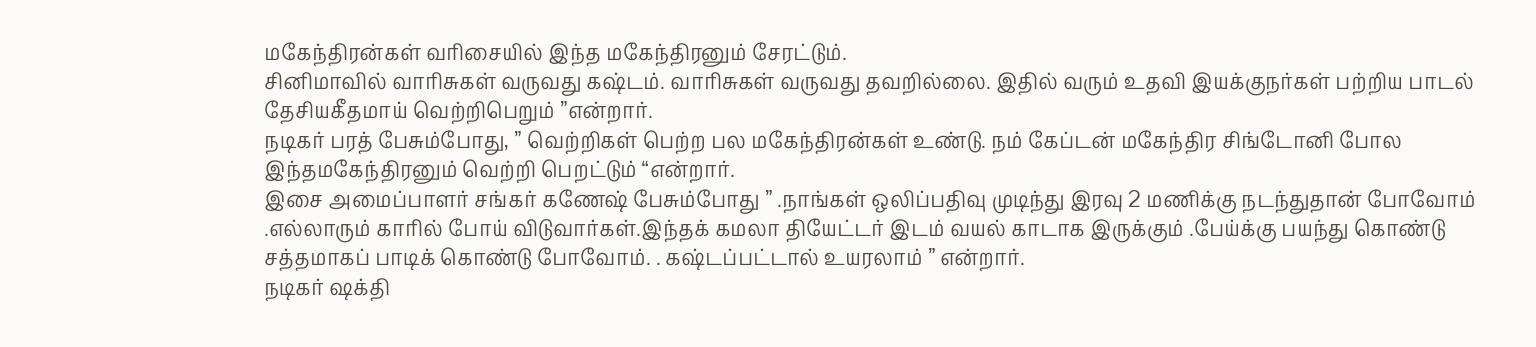மகேந்திரன்கள் வரிசையில் இந்த மகேந்திரனும் சேரட்டும்.
சினிமாவில் வாரிசுகள் வருவது கஷ்டம். வாரிசுகள் வருவது தவறில்லை. இதில் வரும் உதவி இயக்குநர்கள் பற்றிய பாடல் தேசியகீதமாய் வெற்றிபெறும் ”என்றார்.
நடிகர் பரத் பேசும்போது, ” வெற்றிகள் பெற்ற பல மகேந்திரன்கள் உண்டு. நம் கேப்டன் மகேந்திர சிங்டோனி போல இந்தமகேந்திரனும் வெற்றி பெறட்டும் “என்றார்.
இசை அமைப்பாளர் சங்கர் கணேஷ் பேசும்போது ” .நாங்கள் ஒலிப்பதிவு முடிந்து இரவு 2 மணிக்கு நடந்துதான் போவோம் .எல்லாரும் காரில் போய் விடுவார்கள்.இந்தக் கமலா தியேட்டர் இடம் வயல் காடாக இருக்கும் .பேய்க்கு பயந்து கொண்டு சத்தமாகப் பாடிக் கொண்டு போவோம். . கஷ்டப்பட்டால் உயரலாம் ” என்றார்.
நடிகர் ஷக்தி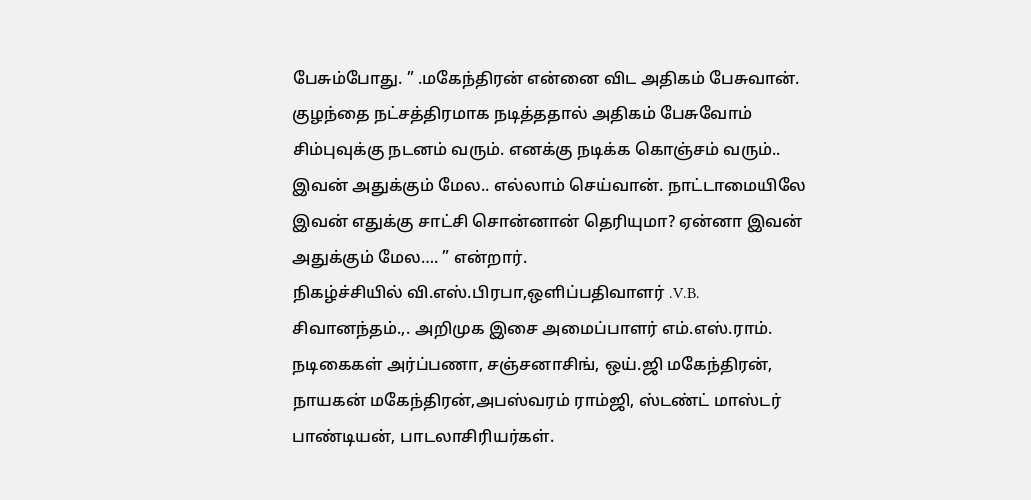பேசும்போது. ” .மகேந்திரன் என்னை விட அதிகம் பேசுவான். குழந்தை நட்சத்திரமாக நடித்ததால் அதிகம் பேசுவோம் சிம்புவுக்கு நடனம் வரும். எனக்கு நடிக்க கொஞ்சம் வரும்.. இவன் அதுக்கும் மேல.. எல்லாம் செய்வான். நாட்டாமையிலே இவன் எதுக்கு சாட்சி சொன்னான் தெரியுமா? ஏன்னா இவன் அதுக்கும் மேல…. ” என்றார்.
நிகழ்ச்சியில் வி.எஸ்.பிரபா,ஒளிப்பதிவாளர் .V.B. சிவானந்தம்.,. அறிமுக இசை அமைப்பாளர் எம்.எஸ்.ராம். நடிகைகள் அர்ப்பணா, சஞ்சனாசிங், ஒய்.ஜி மகேந்திரன், நாயகன் மகேந்திரன்,அபஸ்வரம் ராம்ஜி, ஸ்டண்ட் மாஸ்டர் பாண்டியன், பாடலாசிரியர்கள்.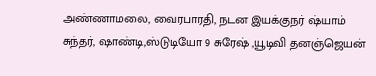அண்ணாமலை, வைரபாரதி, நடன இயக்குநர் ஷ்யாம் சுந்தர், ஷாண்டி,ஸ்டுடியோ 9 சுரேஷ் ,யூடிவி தனஞ்ஜெயன்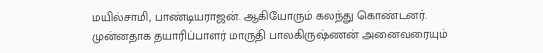மயில்சாமி, பாண்டியராஜன். ஆகியோரும் கலந்து கொண்டனர்.
முன்னதாக தயாரிப்பாளர் மாருதி பாலகிருஷ்ணன் அனைவரையும்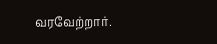வரவேற்றார்.